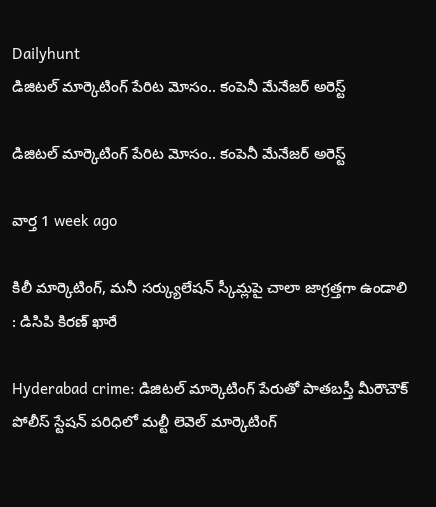Dailyhunt
డిజిటల్ మార్కెటింగ్ పేరిట మోసం.. కంపెనీ మేనేజర్ అరెస్ట్

డిజిటల్ మార్కెటింగ్ పేరిట మోసం.. కంపెనీ మేనేజర్ అరెస్ట్

వార్త 1 week ago

కిలీ మార్కెటింగ్, మనీ సర్క్యులేషన్ స్కీమ్లపై చాలా జాగ్రత్తగా ఉండాలి : డిసిపి కిరణ్ ఖారే

Hyderabad crime: డిజిటల్ మార్కెటింగ్ పేరుతో పాతబస్తీ మీరౌచౌక్ పోలీస్ స్టేషన్ పరిధిలో మల్టీ లెవెల్ మార్కెటింగ్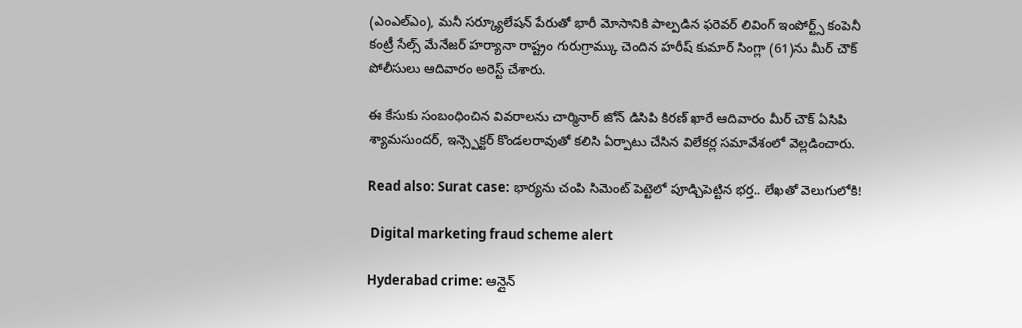(ఎంఎల్ఎం), మనీ సర్క్యూలేషన్ పేరుతో భారీ మోసానికి పాల్పడిన ఫరెవర్ లివింగ్ ఇంపోర్ట్స్ కంపెనీ కంట్రీ సేల్స్ మేనేజర్ హర్యానా రాష్ట్రం గురుగ్రామ్కు చెందిన హరీష్ కుమార్ సింగ్లా (61)ను మీర్ చౌక్ పోలీసులు ఆదివారం అరెస్ట్ చేశారు.

ఈ కేసుకు సంబంధించిన వివరాలను చార్మినార్ జోన్ డిసిపి కిరణ్ ఖారే ఆదివారం మీర్ చౌక్ ఏసిపి శ్యామసుందర్, ఇన్స్పెక్టర్ కొండలరావుతో కలిసి ఏర్పాటు చేసిన విలేకర్ల సమావేశంలో వెల్లడించారు.

Read also: Surat case: భార్యను చంపి సిమెంట్‌ పెట్టెలో పూడ్చిపెట్టిన భర్త.. లేఖతో వెలుగులోకి!

 Digital marketing fraud scheme alert

Hyderabad crime: ఆన్లైన్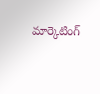మార్కెటింగ్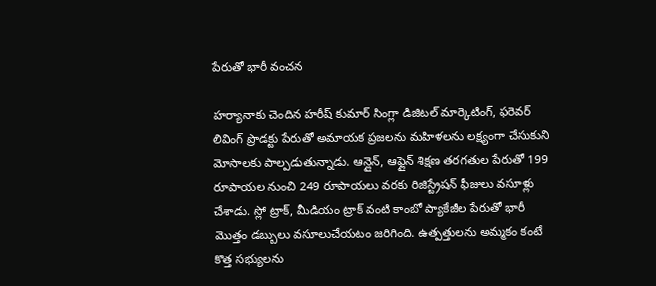పేరుతో భారీ వంచన

హర్యానాకు చెందిన హరీష్ కుమార్ సింగ్లా డిజిటల్ మార్కెటింగ్, ఫరెవర్ లివింగ్ ప్రొడక్టు పేరుతో అమాయక ప్రజలను మహిళలను లక్ష్యంగా చేసుకుని మోసాలకు పాల్పడుతున్నాడు. ఆన్లైన్, ఆఫ్లైన్ శిక్షణ తరగతుల పేరుతో 199 రూపాయల నుంచి 249 రూపాయలు వరకు రిజిస్ట్రేషన్ ఫీజులు వసూళ్లు చేశాడు. స్లో ట్రాక్, మీడియం ట్రాక్ వంటి కాంబో ప్యాకేజీల పేరుతో భారీ మొత్తం డబ్బులు వసూలుచేయటం జరిగింది. ఉత్పత్తులను అమ్మకం కంటే కొత్త సభ్యులను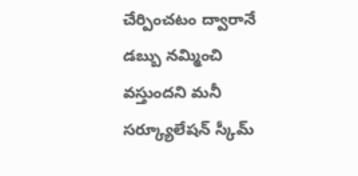చేర్పించటం ద్వారానే డబ్బు నమ్మించి వస్తుందని మనీ సర్క్యూలేషన్ స్కీమ్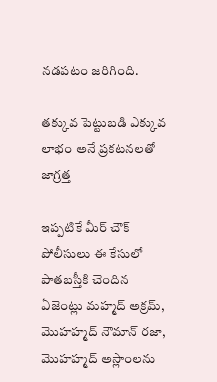నడపటం జరిగింది.

తక్కువ పెట్టుబడి ఎక్కువ లాభం అనే ప్రకటనలతో జాగ్రత్త

ఇప్పటికే మీర్ చౌక్ పోలీసులు ఈ కేసులో పాతబస్తీకి చెందిన ఏజెంట్లు మహ్మద్ అక్రమ్, మొహహ్మద్ నౌమాన్ రజా, మొహహ్మద్ అస్లాంలను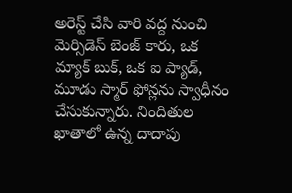అరెస్ట్ చేసి వారి వద్ద నుంచి మెర్సిడెస్ బెంజ్ కారు, ఒక మ్యాక్ బుక్, ఒక ఐ ప్యాడ్, మూడు స్మార్ ఫోన్లను స్వాధీనం చేసుకున్నారు. నిందితుల ఖాతాలో ఉన్న దాదాపు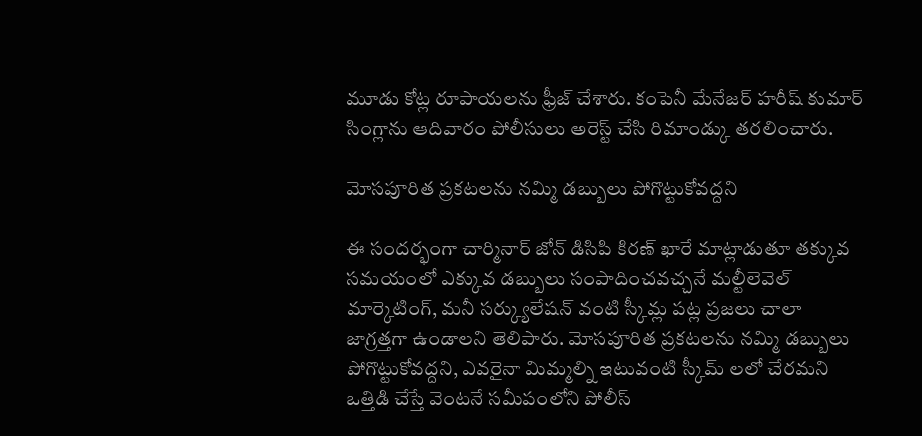మూడు కోట్ల రూపాయలను ఫ్రీజ్ చేశారు. కంపెనీ మేనేజర్ హరీష్ కుమార్ సింగ్లాను ఆదివారం పోలీసులు అరెస్ట్ చేసి రిమాండ్కు తరలించారు.

మోసపూరిత ప్రకటలను నమ్మి డబ్బులు పోగొట్టుకోవద్దని

ఈ సందర్భంగా చార్మినార్ జోన్ డిసిపి కిరణ్ ఖారే మాట్లాడుతూ తక్కువ సమయంలో ఎక్కువ డబ్బులు సంపాదించవచ్చనే మల్టీలెవెల్ మార్కెటింగ్, మనీ సర్క్యులేషన్ వంటి స్కీమ్ల పట్ల ప్రజలు చాలా జాగ్రత్తగా ఉండాలని తెలిపారు. మోసపూరిత ప్రకటలను నమ్మి డబ్బులు పోగొట్టుకోవద్దని, ఎవరైనా మిమ్మల్ని ఇటువంటి స్కీమ్ లలో చేరమని ఒత్తిడి చేస్తే వెంటనే సమీపంలోని పోలీస్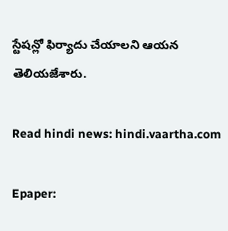స్టేషన్లో ఫిర్యాదు చేయాలని ఆయన తెలియజేశారు.

Read hindi news: hindi.vaartha.com

Epaper: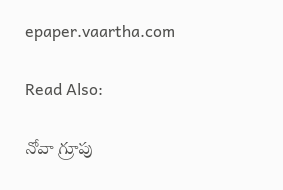epaper.vaartha.com

Read Also:

నోవా గ్రూపు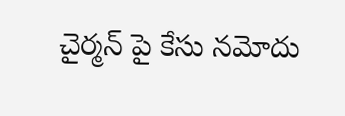చైర్మన్ పై కేసు నమోదు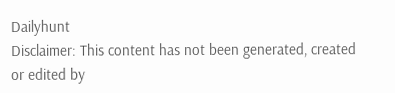Dailyhunt
Disclaimer: This content has not been generated, created or edited by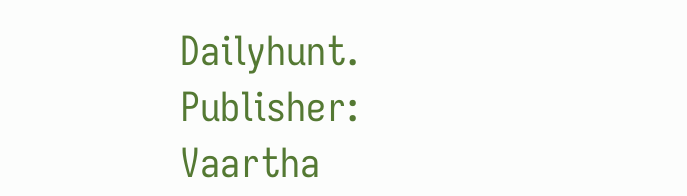Dailyhunt. Publisher: Vaartha